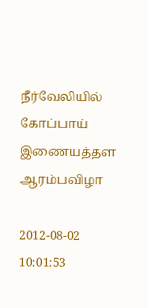நீர்வேலியில் கோப்பாய் இணையத்தள ஆரம்பவிழா

2012-08-02 10:01:53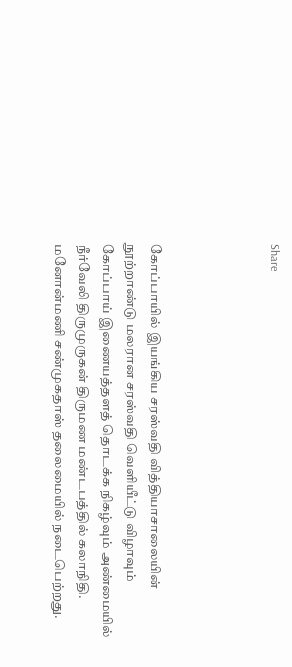Share




கோப்பாயில் இயங்கிய சரஸ்வதி வித்தியாசாலையின் நூற்றாண்டு மலரான சரஸ்வதி வெளியீட்டு விழாவும் கோப்பாய் இணையத்தளத் தொடக்க நிகழ்வும் அண்மையில் நீர்வேலி திருமுருகன் திருமண மண்டபத்தில் கலாநிதி. மனோன்மணி சண்முகதாஸ் தலைமையில் நடைபெற்றது.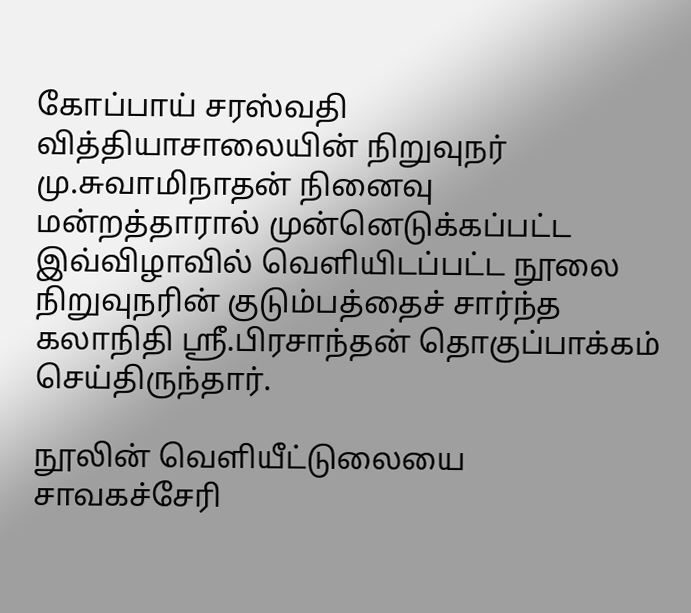கோப்பாய் சரஸ்வதி வித்தியாசாலையின் நிறுவுநர் மு.சுவாமிநாதன் நினைவு மன்றத்தாரால் முன்னெடுக்கப்பட்ட இவ்விழாவில் வெளியிடப்பட்ட நூலை நிறுவுநரின் குடும்பத்தைச் சார்ந்த கலாநிதி ஸ்ரீ.பிரசாந்தன் தொகுப்பாக்கம் செய்திருந்தார்.

நூலின் வெளியீட்டுலையை சாவகச்சேரி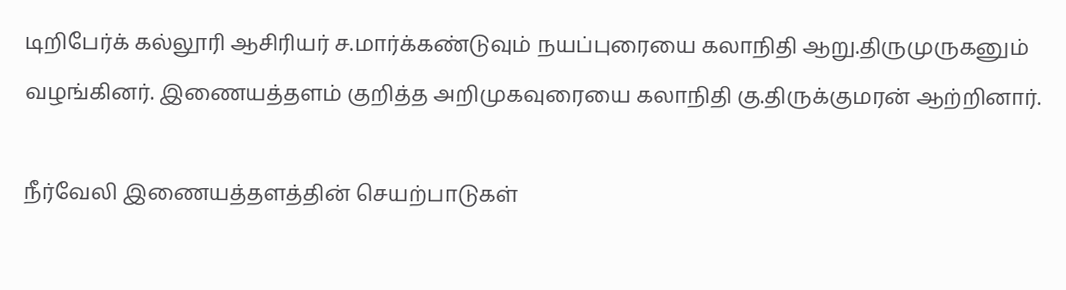டிறிபேர்க் கல்லூரி ஆசிரியர் ச.மார்க்கண்டுவும் நயப்புரையை கலாநிதி ஆறு.திருமுருகனும் வழங்கினர். இணையத்தளம் குறித்த அறிமுகவுரையை கலாநிதி கு.திருக்குமரன் ஆற்றினார்.

நீர்வேலி இணையத்தளத்தின் செயற்பாடுகள்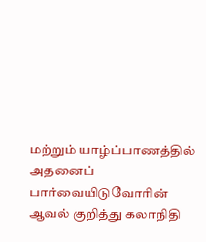மற்றும் யாழ்ப்பாணத்தில் அதனைப் பார்வையிடுவோரின் ஆவல் குறித்து கலாநிதி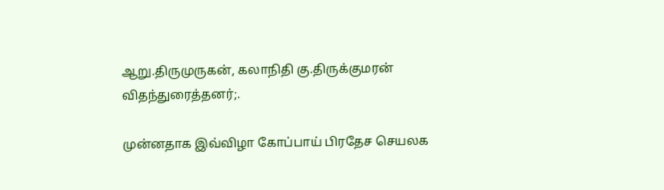ஆறு.திருமுருகன், கலாநிதி கு.திருக்குமரன் விதந்துரைத்தனர்;.

முன்னதாக இவ்விழா கோப்பாய் பிரதேச செயலக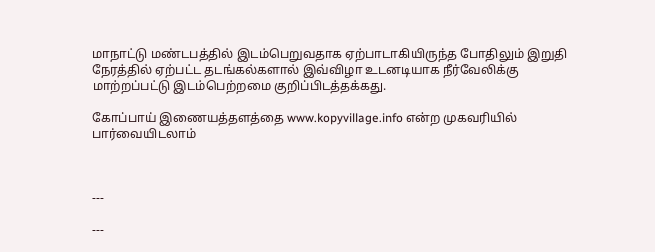மாநாட்டு மண்டபத்தில் இடம்பெறுவதாக ஏற்பாடாகியிருந்த போதிலும் இறுதி நேரத்தில் ஏற்பட்ட தடங்கல்களால் இவ்விழா உடனடியாக நீர்வேலிக்கு மாற்றப்பட்டு இடம்பெற்றமை குறிப்பிடத்தக்கது.

கோப்பாய் இணையத்தளத்தை www.kopyvillage.info என்ற முகவரியில் பார்வையிடலாம்



---

---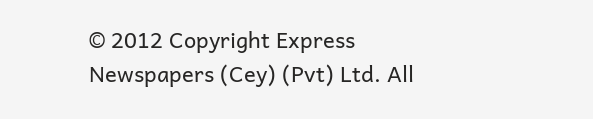© 2012 Copyright Express Newspapers (Cey) (Pvt) Ltd. All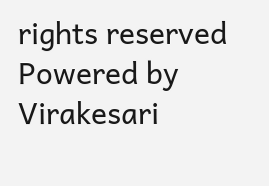rights reserved
Powered by Virakesari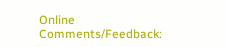Online
Comments/Feedback: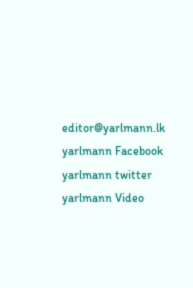editor@yarlmann.lk
yarlmann Facebook yarlmann twitter yarlmann Video